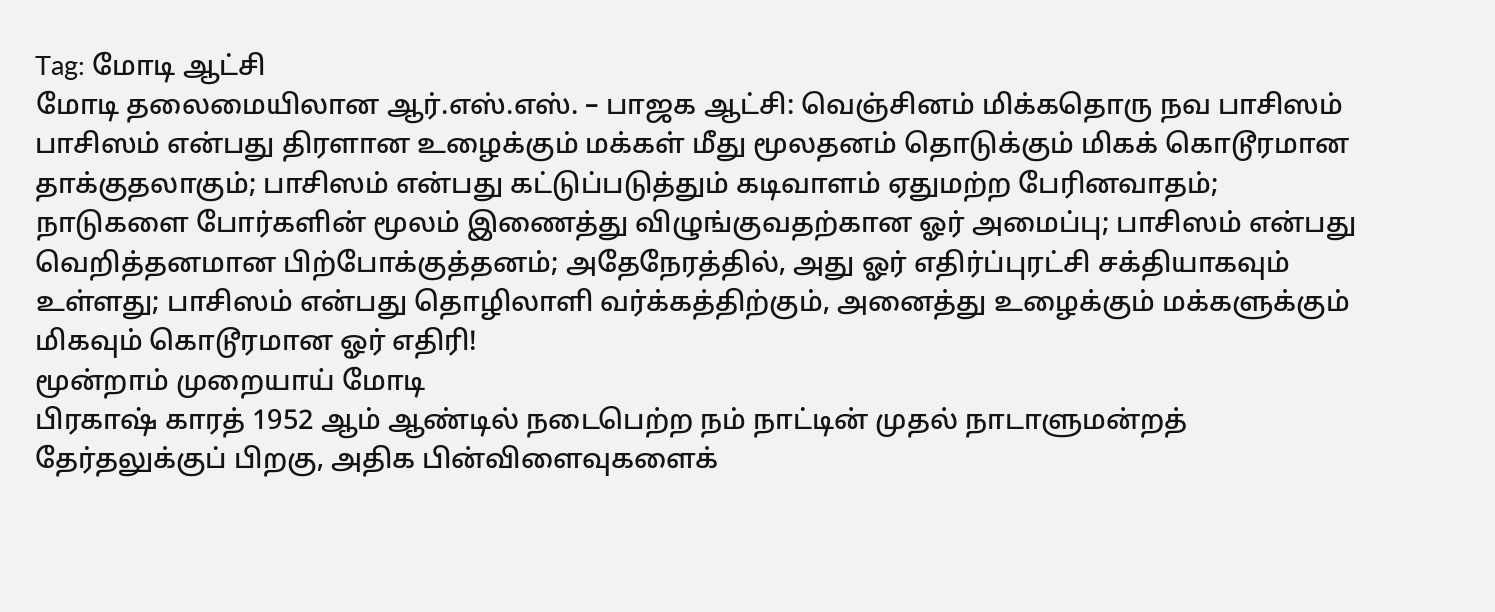Tag: மோடி ஆட்சி
மோடி தலைமையிலான ஆர்.எஸ்.எஸ். – பாஜக ஆட்சி: வெஞ்சினம் மிக்கதொரு நவ பாசிஸம்
பாசிஸம் என்பது திரளான உழைக்கும் மக்கள் மீது மூலதனம் தொடுக்கும் மிகக் கொடூரமான தாக்குதலாகும்; பாசிஸம் என்பது கட்டுப்படுத்தும் கடிவாளம் ஏதுமற்ற பேரினவாதம்; நாடுகளை போர்களின் மூலம் இணைத்து விழுங்குவதற்கான ஓர் அமைப்பு; பாசிஸம் என்பது வெறித்தனமான பிற்போக்குத்தனம்; அதேநேரத்தில், அது ஓர் எதிர்ப்புரட்சி சக்தியாகவும் உள்ளது; பாசிஸம் என்பது தொழிலாளி வர்க்கத்திற்கும், அனைத்து உழைக்கும் மக்களுக்கும் மிகவும் கொடூரமான ஓர் எதிரி!
மூன்றாம் முறையாய் மோடி
பிரகாஷ் காரத் 1952 ஆம் ஆண்டில் நடைபெற்ற நம் நாட்டின் முதல் நாடாளுமன்றத் தேர்தலுக்குப் பிறகு, அதிக பின்விளைவுகளைக்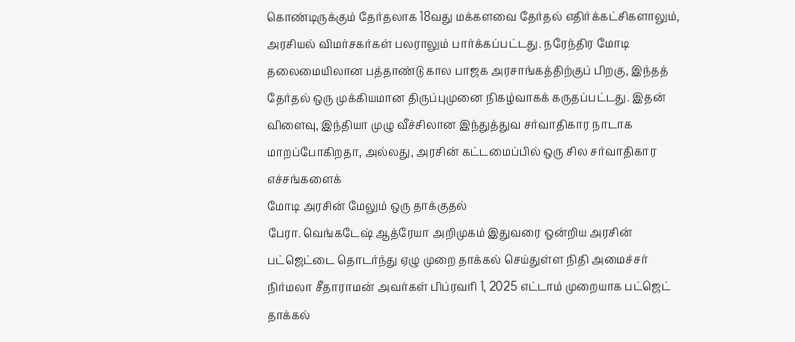கொண்டிருக்கும் தேர்தலாக 18வது மக்களவை தேர்தல் எதிர்க்கட்சிகளாலும், அரசியல் விமர்சகர்கள் பலராலும் பார்க்கப்பட்டது. நரேந்திர மோடி தலைமையிலான பத்தாண்டு கால பாஜக அரசாங்கத்திற்குப் பிறகு, இந்தத் தேர்தல் ஒரு முக்கியமான திருப்புமுனை நிகழ்வாகக் கருதப்பட்டது. இதன் விளைவு, இந்தியா முழு வீச்சிலான இந்துத்துவ சர்வாதிகார நாடாக மாறப்போகிறதா, அல்லது, அரசின் கட்டமைப்பில் ஒரு சில சர்வாதிகார எச்சங்களைக்
மோடி அரசின் மேலும் ஒரு தாக்குதல்
பேரா. வெங்கடேஷ் ஆத்ரேயா அறிமுகம் இதுவரை ஒன்றிய அரசின் பட்ஜெட்டை தொடர்ந்து ஏழு முறை தாக்கல் செய்துள்ள நிதி அமைச்சர் நிர்மலா சீதாராமன் அவர்கள் பிப்ரவரி 1, 2025 எட்டாம் முறையாக பட்ஜெட் தாக்கல்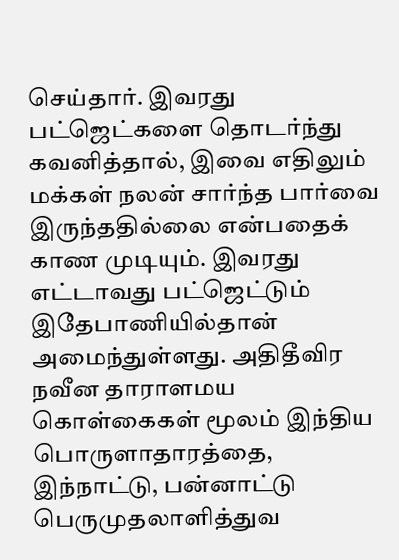செய்தார். இவரது பட்ஜெட்களை தொடர்ந்து கவனித்தால், இவை எதிலும் மக்கள் நலன் சார்ந்த பார்வை இருந்ததில்லை என்பதைக் காண முடியும். இவரது எட்டாவது பட்ஜெட்டும் இதேபாணியில்தான் அமைந்துள்ளது. அதிதீவிர நவீன தாராளமய கொள்கைகள் மூலம் இந்திய பொருளாதாரத்தை, இந்நாட்டு, பன்னாட்டு பெருமுதலாளித்துவ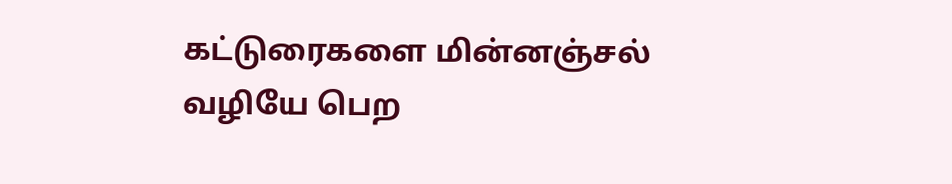கட்டுரைகளை மின்னஞ்சல் வழியே பெற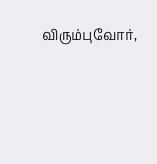விரும்புவோர்,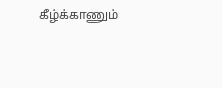கீழ்க்காணும்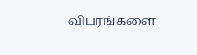விபரங்களை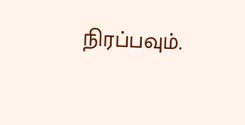நிரப்பவும்.